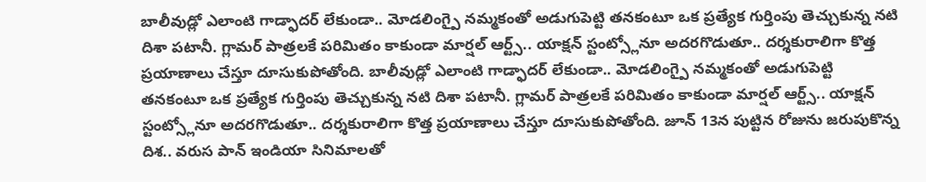బాలీవుడ్లో ఎలాంటి గాడ్ఫాదర్ లేకుండా.. మోడలింగ్పై నమ్మకంతో అడుగుపెట్టి తనకంటూ ఒక ప్రత్యేక గుర్తింపు తెచ్చుకున్న నటి దిశా పటానీ. గ్లామర్ పాత్రలకే పరిమితం కాకుండా మార్షల్ ఆర్ట్స్.. యాక్షన్ స్టంట్స్లోనూ అదరగొడుతూ.. దర్శకురాలిగా కొత్త ప్రయాణాలు చేస్తూ దూసుకుపోతోంది. బాలీవుడ్లో ఎలాంటి గాడ్ఫాదర్ లేకుండా.. మోడలింగ్పై నమ్మకంతో అడుగుపెట్టి తనకంటూ ఒక ప్రత్యేక గుర్తింపు తెచ్చుకున్న నటి దిశా పటానీ. గ్లామర్ పాత్రలకే పరిమితం కాకుండా మార్షల్ ఆర్ట్స్.. యాక్షన్ స్టంట్స్లోనూ అదరగొడుతూ.. దర్శకురాలిగా కొత్త ప్రయాణాలు చేస్తూ దూసుకుపోతోంది. జూన్ 13న పుట్టిన రోజును జరుపుకొన్న దిశ.. వరుస పాన్ ఇండియా సినిమాలతో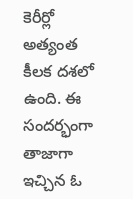కెరీర్లో అత్యంత కీలక దశలో ఉంది. ఈ సందర్భంగా తాజాగా ఇచ్చిన ఓ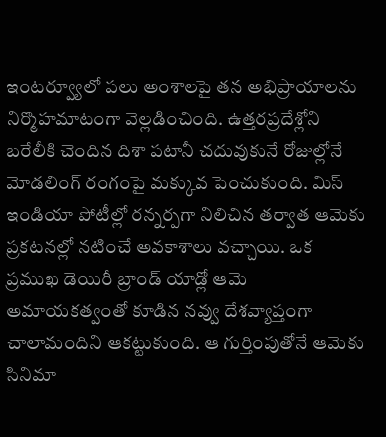ఇంటర్వ్యూలో పలు అంశాలపై తన అభిప్రాయాలను నిర్మొహమాటంగా వెల్లడించింది. ఉత్తరప్రదేశ్లోని బరేలీకి చెందిన దిశా పటానీ చదువుకునే రోజుల్లోనే మోడలింగ్ రంగంపై మక్కువ పెంచుకుంది. మిస్ ఇండియా పోటీల్లో రన్నర్పగా నిలిచిన తర్వాత ఆమెకు ప్రకటనల్లో నటించే అవకాశాలు వచ్చాయి. ఒక ప్రముఖ డెయిరీ బ్రాండ్ యాడ్లో ఆమె అమాయకత్వంతో కూడిన నవ్వు దేశవ్యాప్తంగా చాలామందిని ఆకట్టుకుంది. ఆ గుర్తింపుతోనే ఆమెకు సినిమా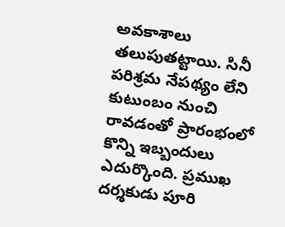అవకాశాలు తలుపుతట్టాయి. సినీ పరిశ్రమ నేపథ్యం లేని కుటుంబం నుంచి రావడంతో ప్రారంభంలో కొన్ని ఇబ్బందులు ఎదుర్కొంది. ప్రముఖ దర్శకుడు పూరి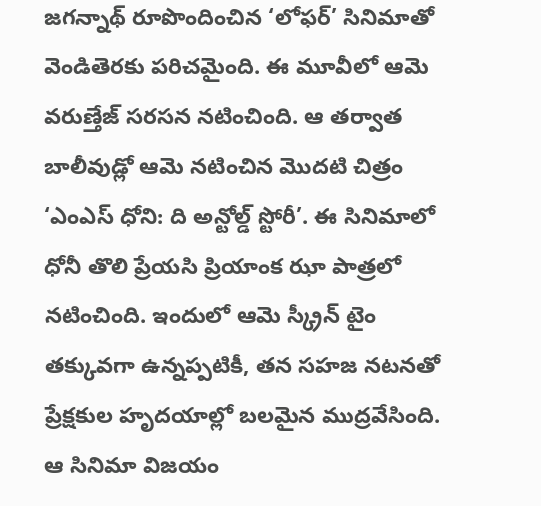జగన్నాథ్ రూపొందించిన ‘లోఫర్’ సినిమాతో వెండితెరకు పరిచమైంది. ఈ మూవీలో ఆమె వరుణ్తేజ్ సరసన నటించింది. ఆ తర్వాత బాలీవుడ్లో ఆమె నటించిన మొదటి చిత్రం ‘ఎంఎస్ ధోని: ది అన్టోల్డ్ స్టోరీ’. ఈ సినిమాలో ధోనీ తొలి ప్రేయసి ప్రియాంక ఝా పాత్రలో నటించింది. ఇందులో ఆమె స్క్రీన్ టైం తక్కువగా ఉన్నప్పటికీ, తన సహజ నటనతో ప్రేక్షకుల హృదయాల్లో బలమైన ముద్రవేసింది. ఆ సినిమా విజయం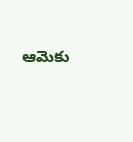ఆమెకు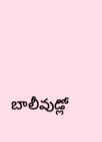బాలీవుడ్లో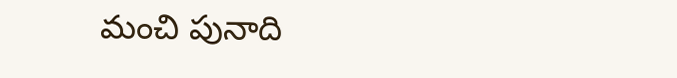మంచి పునాది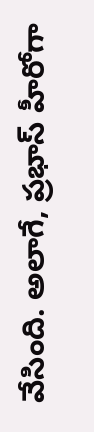వేసింది. అలాగే, ప్రభాస్ హీరోగా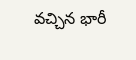వచ్చిన భారీ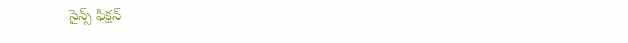సైన్స్ ఫిక్షన్